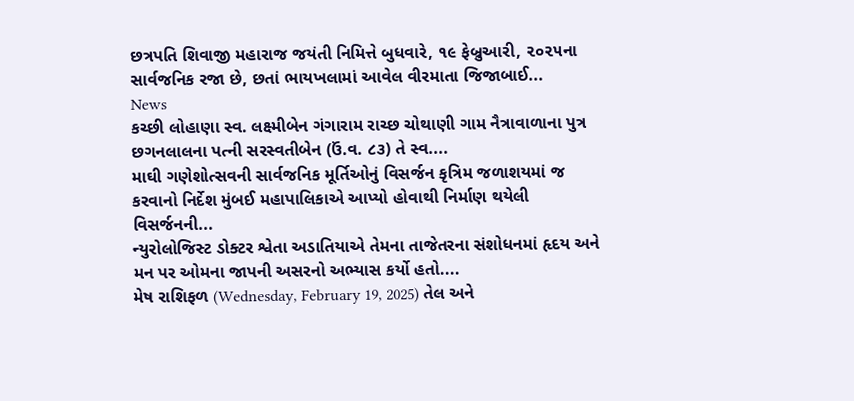છત્રપતિ શિવાજી મહારાજ જયંતી નિમિત્તે બુધવારે, ૧૯ ફેબ્રુઆરી, ૨૦૨૫ના સાર્વજનિક રજા છે, છતાં ભાયખલામાં આવેલ વીરમાતા જિજાબાઈ...
News
કચ્છી લોહાણા સ્વ. લક્ષ્મીબેન ગંગારામ રાચ્છ ચોથાણી ગામ નૈત્રાવાળાના પુત્ર છગનલાલના પત્ની સરસ્વતીબેન (ઉં.વ. ૮૩) તે સ્વ....
માઘી ગણેશોત્સવની સાર્વજનિક મૂર્તિઓનું વિસર્જન કૃત્રિમ જળાશયમાં જ કરવાનો નિર્દેશ મુંબઈ મહાપાલિકાએ આપ્યો હોવાથી નિર્માણ થયેલી વિસર્જનની...
ન્યુરોલોજિસ્ટ ડોક્ટર શ્વેતા અડાતિયાએ તેમના તાજેતરના સંશોધનમાં હૃદય અને મન પર ઓમના જાપની અસરનો અભ્યાસ કર્યો હતો....
મેષ રાશિફળ (Wednesday, February 19, 2025) તેલ અને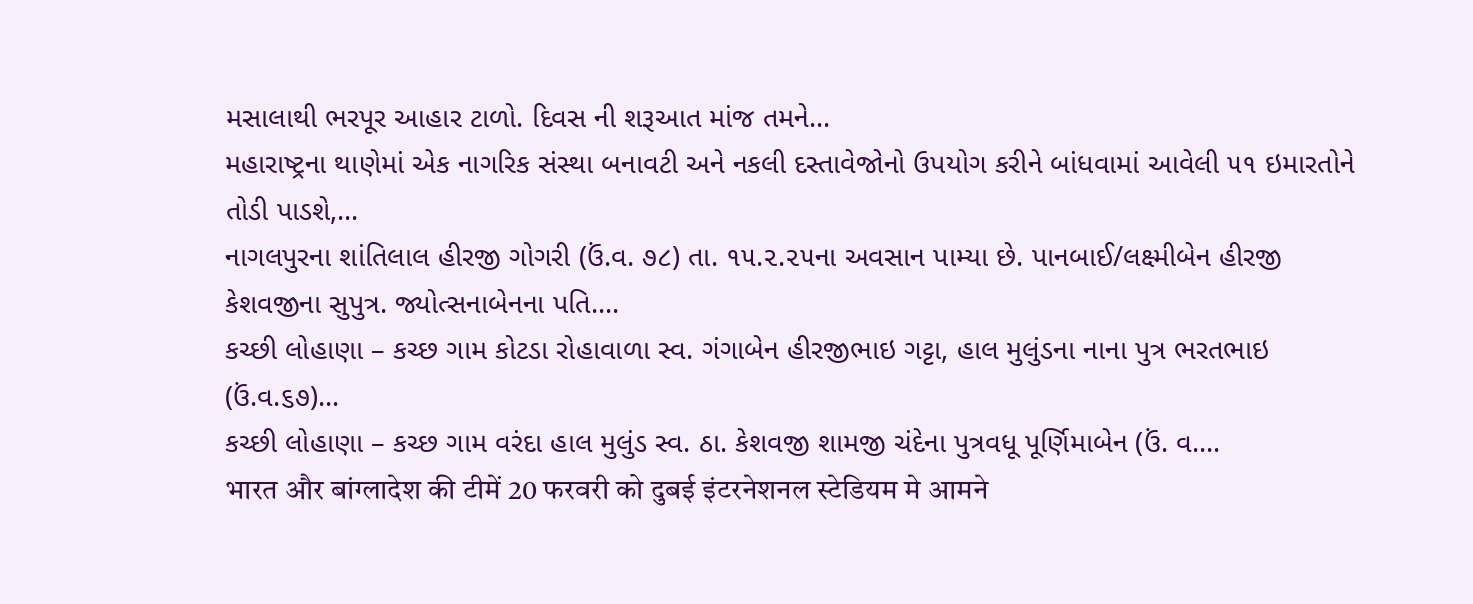મસાલાથી ભરપૂર આહાર ટાળો. દિવસ ની શરૂઆત માંજ તમને...
મહારાષ્ટ્રના થાણેમાં એક નાગરિક સંસ્થા બનાવટી અને નકલી દસ્તાવેજોનો ઉપયોગ કરીને બાંધવામાં આવેલી ૫૧ ઇમારતોને તોડી પાડશે,...
નાગલપુરના શાંતિલાલ હીરજી ગોગરી (ઉં.વ. ૭૮) તા. ૧૫.૨.૨૫ના અવસાન પામ્યા છે. પાનબાઈ/લક્ષ્મીબેન હીરજી કેશવજીના સુપુત્ર. જ્યોત્સનાબેનના પતિ....
કચ્છી લોહાણા – કચ્છ ગામ કોટડા રોહાવાળા સ્વ. ગંગાબેન હીરજીભાઇ ગટ્ટા, હાલ મુલુંડના નાના પુત્ર ભરતભાઇ (ઉં.વ.૬૭)...
કચ્છી લોહાણા – કચ્છ ગામ વરંદા હાલ મુલુંડ સ્વ. ઠા. કેશવજી શામજી ચંદેના પુત્રવધૂ પૂર્ણિમાબેન (ઉં. વ....
भारत और बांग्लादेश की टीमें 20 फरवरी को दुबई इंटरनेशनल स्टेडियम मे आमने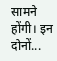सामने होंगी। इन दोनों...